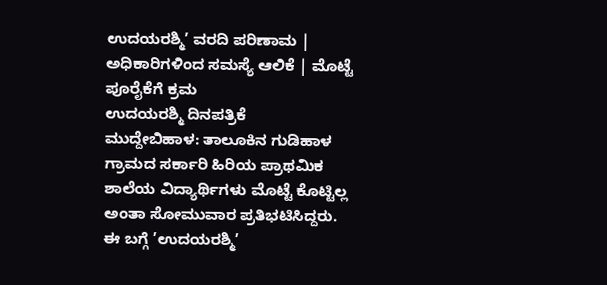ಉದಯರಶ್ಮಿ’ ವರದಿ ಪರಿಣಾಮ | ಅಧಿಕಾರಿಗಳಿಂದ ಸಮಸ್ಯೆ ಆಲಿಕೆ | ಮೊಟ್ಟೆ ಪೂರೈಕೆಗೆ ಕ್ರಮ
ಉದಯರಶ್ಮಿ ದಿನಪತ್ರಿಕೆ
ಮುದ್ದೇಬಿಹಾಳ: ತಾಲೂಕಿನ ಗುಡಿಹಾಳ ಗ್ರಾಮದ ಸರ್ಕಾರಿ ಹಿರಿಯ ಪ್ರಾಥಮಿಕ ಶಾಲೆಯ ವಿದ್ಯಾರ್ಥಿಗಳು ಮೊಟ್ಟೆ ಕೊಟ್ಟಿಲ್ಲ ಅಂತಾ ಸೋಮುವಾರ ಪ್ರತಿಭಟಿಸಿದ್ದರು. ಈ ಬಗ್ಗೆ ’ಉದಯರಶ್ಮಿ’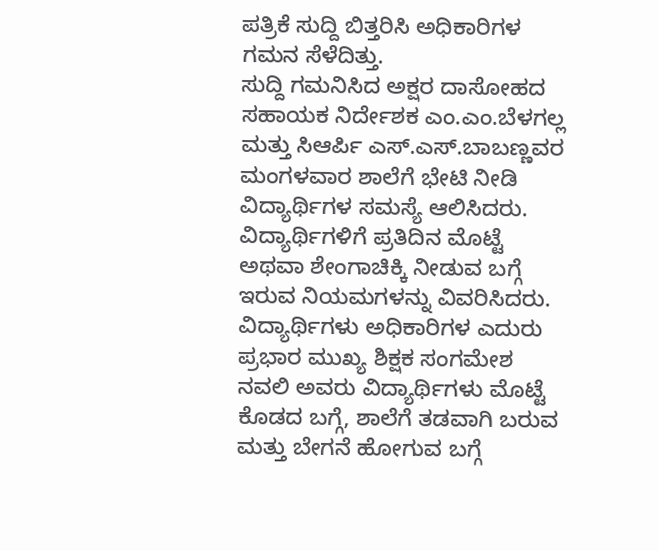ಪತ್ರಿಕೆ ಸುದ್ದಿ ಬಿತ್ತರಿಸಿ ಅಧಿಕಾರಿಗಳ ಗಮನ ಸೆಳೆದಿತ್ತು.
ಸುದ್ದಿ ಗಮನಿಸಿದ ಅಕ್ಷರ ದಾಸೋಹದ ಸಹಾಯಕ ನಿರ್ದೇಶಕ ಎಂ.ಎಂ.ಬೆಳಗಲ್ಲ ಮತ್ತು ಸಿಆರ್ಪಿ ಎಸ್.ಎಸ್.ಬಾಬಣ್ಣವರ ಮಂಗಳವಾರ ಶಾಲೆಗೆ ಭೇಟಿ ನೀಡಿ ವಿದ್ಯಾರ್ಥಿಗಳ ಸಮಸ್ಯೆ ಆಲಿಸಿದರು. ವಿದ್ಯಾರ್ಥಿಗಳಿಗೆ ಪ್ರತಿದಿನ ಮೊಟ್ಟೆ ಅಥವಾ ಶೇಂಗಾಚಿಕ್ಕಿ ನೀಡುವ ಬಗ್ಗೆ ಇರುವ ನಿಯಮಗಳನ್ನು ವಿವರಿಸಿದರು. ವಿದ್ಯಾರ್ಥಿಗಳು ಅಧಿಕಾರಿಗಳ ಎದುರು ಪ್ರಭಾರ ಮುಖ್ಯ ಶಿಕ್ಷಕ ಸಂಗಮೇಶ ನವಲಿ ಅವರು ವಿದ್ಯಾರ್ಥಿಗಳು ಮೊಟ್ಟೆ ಕೊಡದ ಬಗ್ಗೆ, ಶಾಲೆಗೆ ತಡವಾಗಿ ಬರುವ ಮತ್ತು ಬೇಗನೆ ಹೋಗುವ ಬಗ್ಗೆ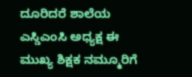ದೂರಿದರೆ ಶಾಲೆಯ ಎಸ್ಡಿಎಂಸಿ ಅಧ್ಯಕ್ಷ ಈ ಮುಖ್ಯ ಶಿಕ್ಷಕ ನಮ್ಮೂರಿಗೆ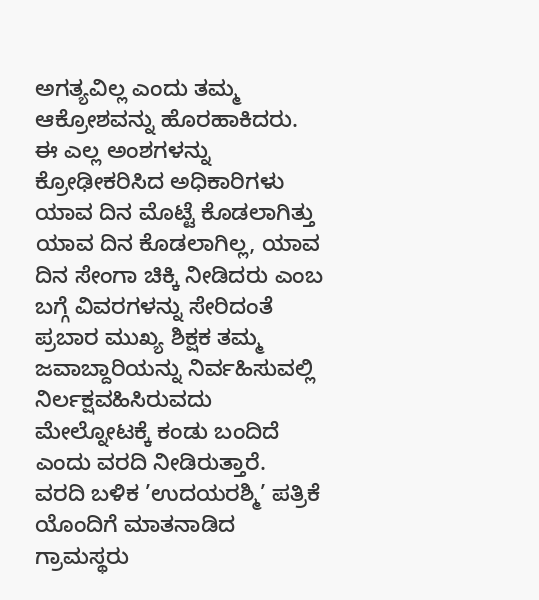ಅಗತ್ಯವಿಲ್ಲ ಎಂದು ತಮ್ಮ ಆಕ್ರೋಶವನ್ನು ಹೊರಹಾಕಿದರು.
ಈ ಎಲ್ಲ ಅಂಶಗಳನ್ನು ಕ್ರೋಢೀಕರಿಸಿದ ಅಧಿಕಾರಿಗಳು ಯಾವ ದಿನ ಮೊಟ್ಟೆ ಕೊಡಲಾಗಿತ್ತು ಯಾವ ದಿನ ಕೊಡಲಾಗಿಲ್ಲ, ಯಾವ ದಿನ ಸೇಂಗಾ ಚಿಕ್ಕಿ ನೀಡಿದರು ಎಂಬ ಬಗ್ಗೆ ವಿವರಗಳನ್ನು ಸೇರಿದಂತೆ ಪ್ರಬಾರ ಮುಖ್ಯ ಶಿಕ್ಷಕ ತಮ್ಮ ಜವಾಬ್ದಾರಿಯನ್ನು ನಿರ್ವಹಿಸುವಲ್ಲಿ ನಿರ್ಲಕ್ಷವಹಿಸಿರುವದು ಮೇಲ್ನೋಟಕ್ಕೆ ಕಂಡು ಬಂದಿದೆ ಎಂದು ವರದಿ ನೀಡಿರುತ್ತಾರೆ.
ವರದಿ ಬಳಿಕ ’ಉದಯರಶ್ಮಿ’ ಪತ್ರಿಕೆ ಯೊಂದಿಗೆ ಮಾತನಾಡಿದ ಗ್ರಾಮಸ್ಥರು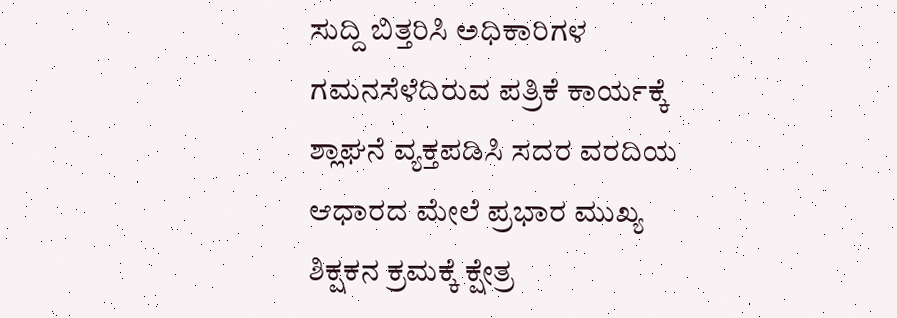ಸುದ್ದಿ ಬಿತ್ತರಿಸಿ ಅಧಿಕಾರಿಗಳ ಗಮನಸೆಳೆದಿರುವ ಪತ್ರಿಕೆ ಕಾರ್ಯಕ್ಕೆ ಶ್ಲಾಘನೆ ವ್ಯಕ್ತಪಡಿಸಿ ಸದರ ವರದಿಯ ಆಧಾರದ ಮೇಲೆ ಪ್ರಭಾರ ಮುಖ್ಯ ಶಿಕ್ಷಕನ ಕ್ರಮಕ್ಕೆ ಕ್ಷೇತ್ರ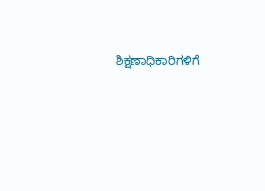ಶಿಕ್ಷಣಾಧಿಕಾರಿಗಳಿಗೆ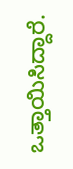ಒತ್ತಾಯಿಸಿದ್ದಾರೆ.